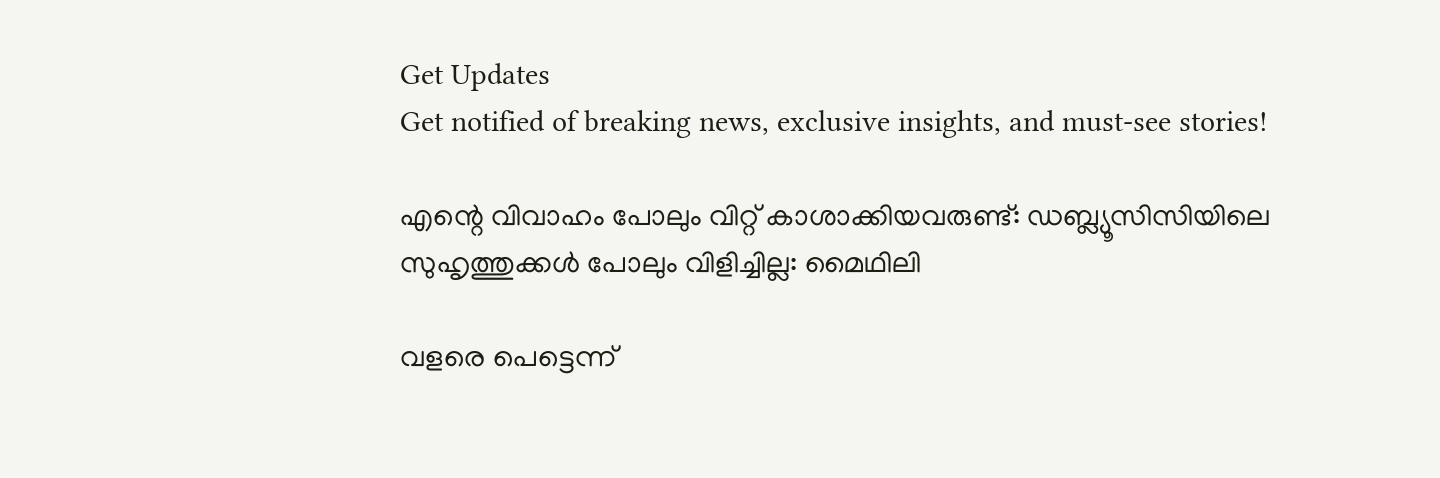Get Updates
Get notified of breaking news, exclusive insights, and must-see stories!

എന്റെ വിവാഹം പോലും വിറ്റ് കാശാക്കിയവരുണ്ട്: ഡബ്ല്യൂസിസിയിലെ സുഹൃത്തുക്കള്‍ പോലും വിളിച്ചില്ല: മൈഥിലി

വളരെ പെട്ടെന്ന്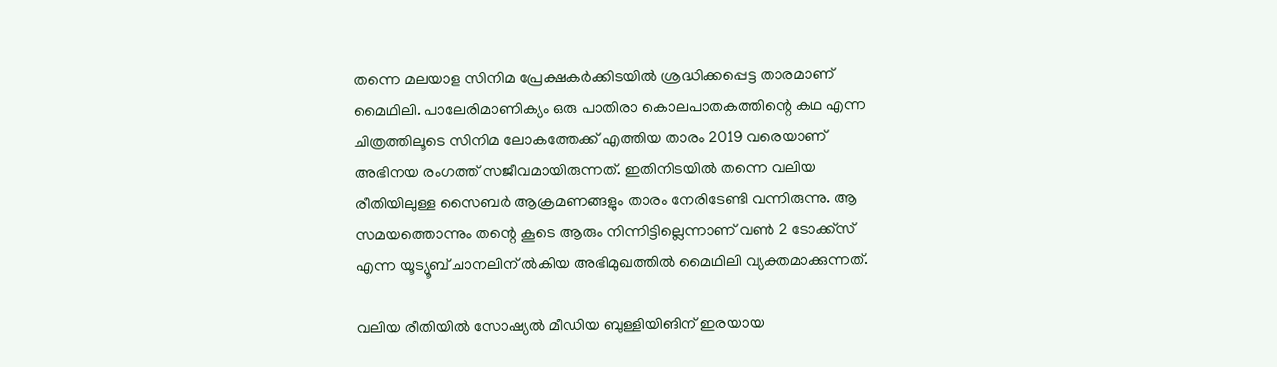തന്നെ മലയാള സിനിമ പ്രേക്ഷകർക്കിടയില്‍ ശ്രദ്ധിക്കപ്പെട്ട താരമാണ് മൈഥിലി. പാലേരിമാണിക്യം ഒരു പാതിരാ കൊലപാതകത്തിന്റെ കഥ എന്ന ചിത്രത്തിലൂടെ സിനിമ ലോകത്തേക്ക് എത്തിയ താരം 2019 വരെയാണ് അഭിനയ രംഗത്ത് സജീവമായിരുന്നത്. ഇതിനിടയില്‍ തന്നെ വലിയ രീതിയിലുള്ള സൈബർ ആക്രമണങ്ങളും താരം നേരിടേണ്ടി വന്നിരുന്നു. ആ സമയത്തൊന്നും തന്റെ കൂടെ ആരും നിന്നിട്ടില്ലെന്നാണ് വണ്‍ 2 ടോക്ക്സ് എന്ന യൂട്യൂബ് ചാനലിന് ല്‍കിയ അഭിമുഖത്തില്‍ മൈഥിലി വ്യക്തമാക്കുന്നത്.

വലിയ രീതിയില്‍ സോഷ്യല്‍ മീഡിയ ബുള്ളിയിങിന് ഇരയായ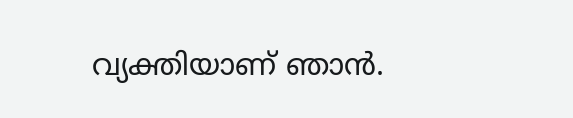വ്യക്തിയാണ് ഞാന്‍.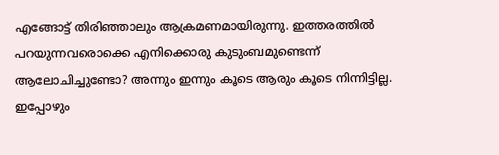എങ്ങോട്ട് തിരിഞ്ഞാലും ആക്രമണമായിരുന്നു. ഇത്തരത്തില്‍ പറയുന്നവരൊക്കെ എനിക്കൊരു കുടുംബമുണ്ടെന്ന് ആലോചിച്ചുണ്ടോ? അന്നും ഇന്നും കൂടെ ആരും കൂടെ നിന്നിട്ടില്ല. ഇപ്പോഴും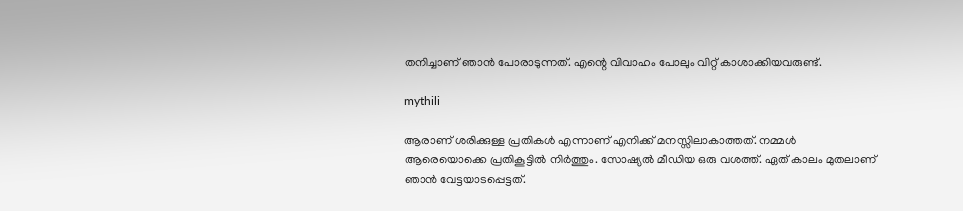തനിച്ചാണ് ഞാന്‍ പോരാടുന്നത്. എന്റെ വിവാഹം പോലും വിറ്റ് കാശാക്കിയവരുണ്ട്.

mythili

ആരാണ് ശരിക്കുള്ള പ്രതികള്‍ എന്നാണ് എനിക്ക് മനസ്സിലാകാത്തത്. നമ്മള്‍ ആരെയൊക്കെ പ്രതികൂട്ടില്‍ നിർത്തും. സോഷ്യല്‍ മീഡിയ ഒരു വശത്ത്. ഏത് കാലം മുതലാണ് ഞാന്‍ വേട്ടയാടപ്പെട്ടത്.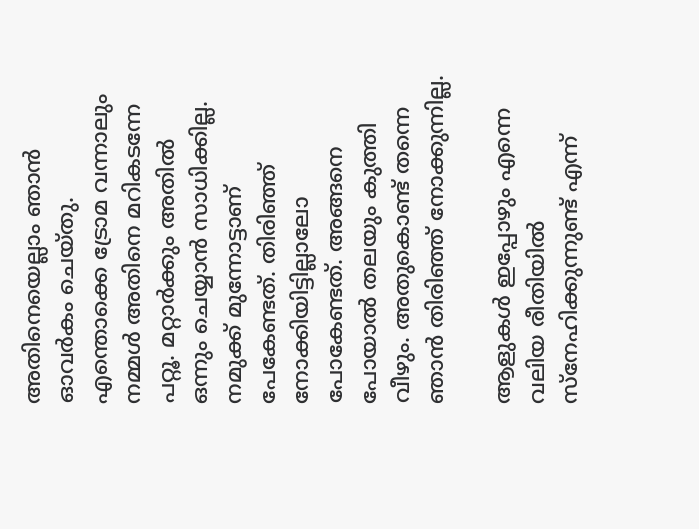അതിനെയെല്ലാം ഞാന്‍ ഓവർകം ചെയ്തു. എന്തൊക്കെ ട്രോമ വന്നാലും നമ്മള്‍ അതിനെ മറികടന്നേ പറ്റൂ. മറ്റാർക്കും അതില്‍ ഒന്നും ചെയ്യാന്‍ സാധിക്കില്ല. നമുക്ക് മുന്നോട്ടാണ് പേകേണ്ടത്. തിരിഞ്ഞ് നോക്കിയിട്ടില്ലാലോ പോകേണ്ടത്. അങ്ങനെ പോയാല്‍ തലയും കുത്തി വീഴും. അതുകൊണ്ട് തന്നെ ഞാന്‍ തിരിഞ്ഞ് നോക്കുന്നില്ല.

ആളുകള്‍ ഇപ്പോഴും എന്നെ വലിയ രീതിയില്‍ സ്നേഹിക്കുന്നുണ്ട് എന്ന്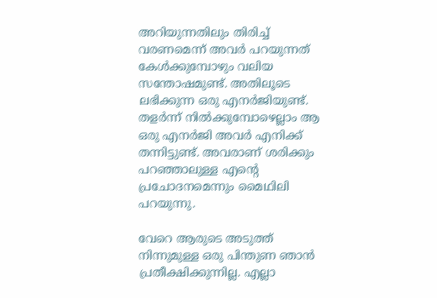അറിയുന്നതിലും തിരിച്ച് വരണമെന്ന് അവർ പറയുന്നത് കേള്‍ക്കുമ്പോഴും വലിയ സന്തോഷമുണ്ട്. അതിലൂടെ ലഭിക്കുന്ന ഒരു എനർജിയുണ്ട്. തളർന്ന് നില്‍ക്കുമ്പോഴെല്ലാം ആ ഒരു എനർജി അവർ എനിക്ക് തന്നിട്ടുണ്ട്. അവരാണ് ശരിക്കും പറഞ്ഞാലുള്ള എന്റെ പ്രചോദനമെന്നും മൈഥിലി പറയുന്നു.

വേറെ ആരുടെ അടുത്ത് നിന്നുമുള്ള ഒരു പിന്തുണ ഞാന്‍ പ്രതീക്ഷിക്കുന്നില്ല. എല്ലാ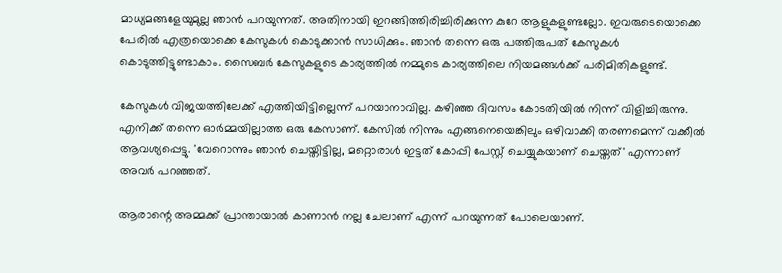മാധ്യമങ്ങളേയുമുല്ല ഞാന്‍ പറയുന്നത്. അതിനായി ഇറങ്ങിത്തിരിച്ചിരിക്കുന്ന കുറേ ആളുകളുണ്ടല്ലോ. ഇവരുടെയൊക്കെ പേരില്‍ എത്രയൊക്കെ കേസുകള്‍ കൊടുക്കാന്‍ സാധിക്കും. ഞാന്‍ തന്നെ ഒരു പത്തിരുപത് കേസുകള്‍ കൊടുത്തിട്ടുണ്ടാകാം. സൈബർ കേസുകളുടെ കാര്യത്തില്‍ നമ്മുടെ കാര്യത്തിലെ നിയമങ്ങള്‍ക്ക് പരിമിതികളുണ്ട്.

കേസുകള്‍ വിജയത്തിലേക്ക് എത്തിയിട്ടില്ലെന്ന് പറയാനാവില്ല. കഴിഞ്ഞ ദിവസം കോടതിയില്‍ നിന്ന് വിളിച്ചിരുന്നു. എനിക്ക് തന്നെ ഓർമ്മയില്ലാത്ത ഒരു കേസാണ്. കേസില്‍ നിന്നും എങ്ങനെയെങ്കിലും ഒഴിവാക്കി തരണമെന്ന് വക്കീല്‍ ആവശ്യപ്പെട്ടു. 'വേറൊന്നും ഞാന്‍ ചെയ്തിട്ടില്ല, മറ്റൊരാള്‍ ഇട്ടത് കോപ്പി പേസ്റ്റ് ചെയ്യുകയാണ് ചെയ്തത്' എന്നാണ് അവർ പറഞ്ഞത്.

ആരാന്റെ അമ്മക്ക് പ്രാന്തായാല്‍ കാണാന്‍ നല്ല ചേലാണ് എന്ന് പറയുന്നത് പോലെയാണ്.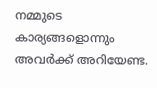നമ്മുടെ കാര്യങ്ങളൊന്നും അവർക്ക് അറിയേണ്ട.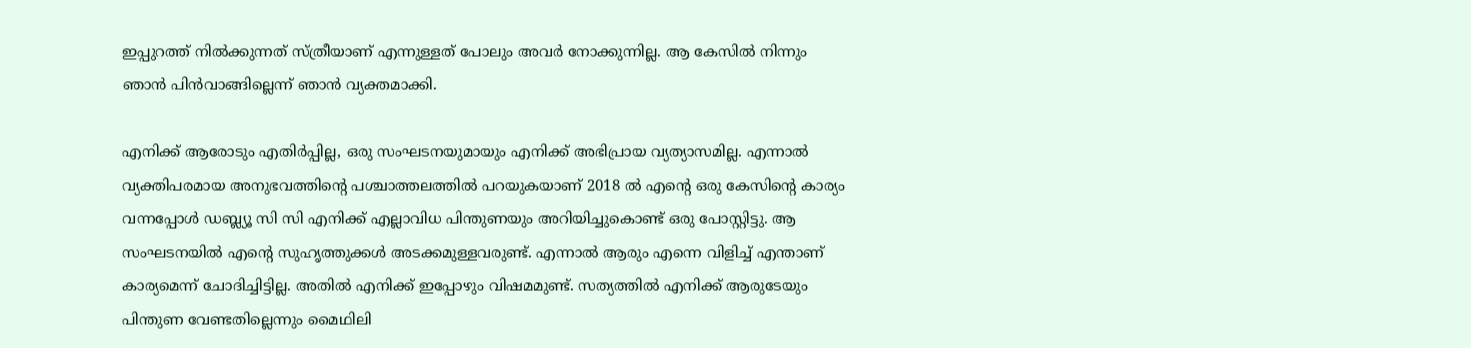ഇപ്പുറത്ത് നില്‍ക്കുന്നത് സ്ത്രീയാണ് എന്നുള്ളത് പോലും അവർ നോക്കുന്നില്ല. ആ കേസില്‍ നിന്നും ഞാന്‍ പിന്‍വാങ്ങില്ലെന്ന് ഞാന്‍ വ്യക്തമാക്കി.

എനിക്ക് ആരോടും എതിർപ്പില്ല, ഒരു സംഘടനയുമായും എനിക്ക് അഭിപ്രായ വ്യത്യാസമില്ല. എന്നാല്‍ വ്യക്തിപരമായ അനുഭവത്തിന്റെ പശ്ചാത്തലത്തില്‍ പറയുകയാണ് 2018 ല്‍ എന്റെ ഒരു കേസിന്റെ കാര്യം വന്നപ്പോള്‍ ഡബ്ല്യൂ സി സി എനിക്ക് എല്ലാവിധ പിന്തുണയും അറിയിച്ചുകൊണ്ട് ഒരു പോസ്റ്റിട്ടു. ആ സംഘടനയില്‍ എന്റെ സുഹൃത്തുക്കള്‍ അടക്കമുള്ളവരുണ്ട്. എന്നാല്‍ ആരും എന്നെ വിളിച്ച് എന്താണ് കാര്യമെന്ന് ചോദിച്ചിട്ടില്ല. അതില്‍ എനിക്ക് ഇപ്പോഴും വിഷമമുണ്ട്. സത്യത്തില്‍ എനിക്ക് ആരുടേയും പിന്തുണ വേണ്ടതില്ലെന്നും മൈഥിലി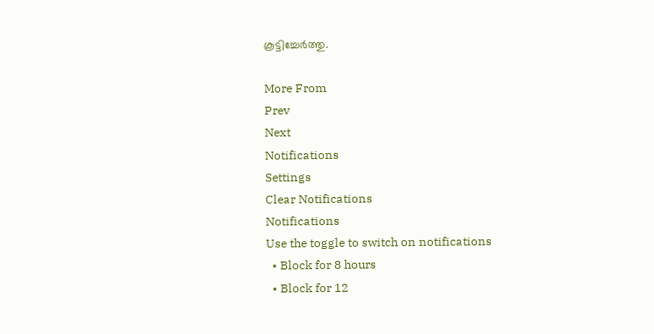കൂട്ടിച്ചേർത്തു.

More From
Prev
Next
Notifications
Settings
Clear Notifications
Notifications
Use the toggle to switch on notifications
  • Block for 8 hours
  • Block for 12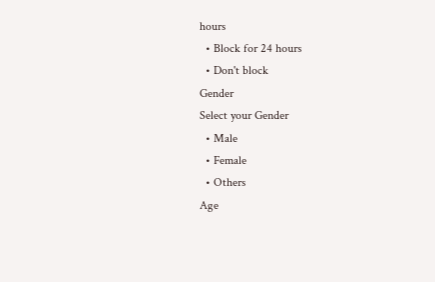hours
  • Block for 24 hours
  • Don't block
Gender
Select your Gender
  • Male
  • Female
  • Others
Age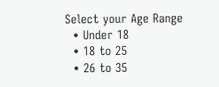Select your Age Range
  • Under 18
  • 18 to 25
  • 26 to 35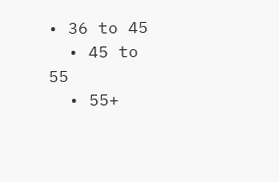• 36 to 45
  • 45 to 55
  • 55+